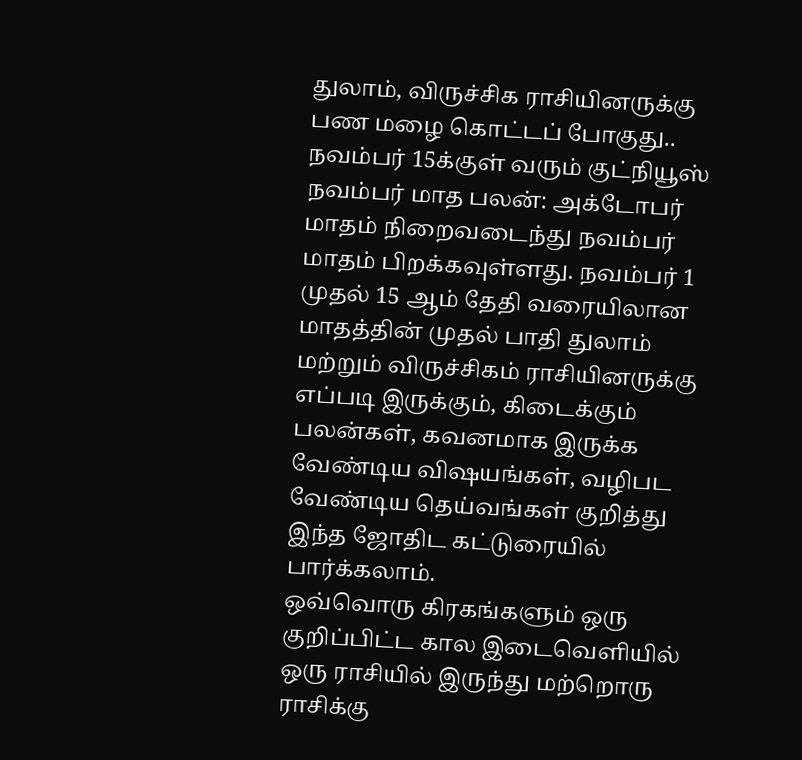துலாம், விருச்சிக ராசியினருக்கு பண மழை கொட்டப் போகுது.. நவம்பர் 15க்குள் வரும் குட்நியூஸ்
நவம்பர் மாத பலன்: அக்டோபர் மாதம் நிறைவடைந்து நவம்பர் மாதம் பிறக்கவுள்ளது. நவம்பர் 1 முதல் 15 ஆம் தேதி வரையிலான மாதத்தின் முதல் பாதி துலாம் மற்றும் விருச்சிகம் ராசியினருக்கு எப்படி இருக்கும், கிடைக்கும் பலன்கள், கவனமாக இருக்க வேண்டிய விஷயங்கள், வழிபட வேண்டிய தெய்வங்கள் குறித்து இந்த ஜோதிட கட்டுரையில் பார்க்கலாம்.
ஒவ்வொரு கிரகங்களும் ஒரு குறிப்பிட்ட கால இடைவெளியில் ஒரு ராசியில் இருந்து மற்றொரு ராசிக்கு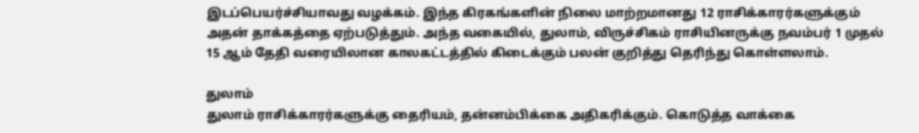இடப்பெயர்ச்சியாவது வழக்கம். இந்த கிரகங்களின் நிலை மாற்றமானது 12 ராசிக்காரர்களுக்கும் அதன் தாக்கத்தை ஏற்படுத்தும். அந்த வகையில், துலாம், விருச்சிகம் ராசியினருக்கு நவம்பர் 1 முதல் 15 ஆம் தேதி வரையிலான காலகட்டத்தில் கிடைக்கும் பலன் குறித்து தெரிந்து கொள்ளலாம்.

துலாம்
துலாம் ராசிக்காரர்களுக்கு தைரியம், தன்னம்பிக்கை அதிகரிக்கும். கொடுத்த வாக்கை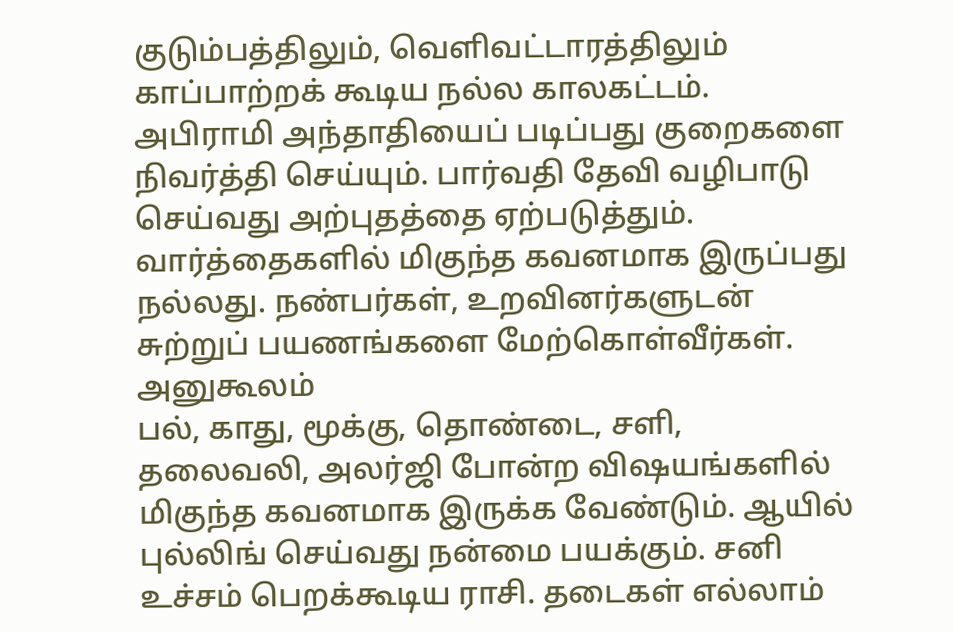குடும்பத்திலும், வெளிவட்டாரத்திலும் காப்பாற்றக் கூடிய நல்ல காலகட்டம். அபிராமி அந்தாதியைப் படிப்பது குறைகளை நிவர்த்தி செய்யும். பார்வதி தேவி வழிபாடு செய்வது அற்புதத்தை ஏற்படுத்தும். வார்த்தைகளில் மிகுந்த கவனமாக இருப்பது நல்லது. நண்பர்கள், உறவினர்களுடன் சுற்றுப் பயணங்களை மேற்கொள்வீர்கள்.
அனுகூலம்
பல், காது, மூக்கு, தொண்டை, சளி, தலைவலி, அலர்ஜி போன்ற விஷயங்களில் மிகுந்த கவனமாக இருக்க வேண்டும். ஆயில் புல்லிங் செய்வது நன்மை பயக்கும். சனி உச்சம் பெறக்கூடிய ராசி. தடைகள் எல்லாம்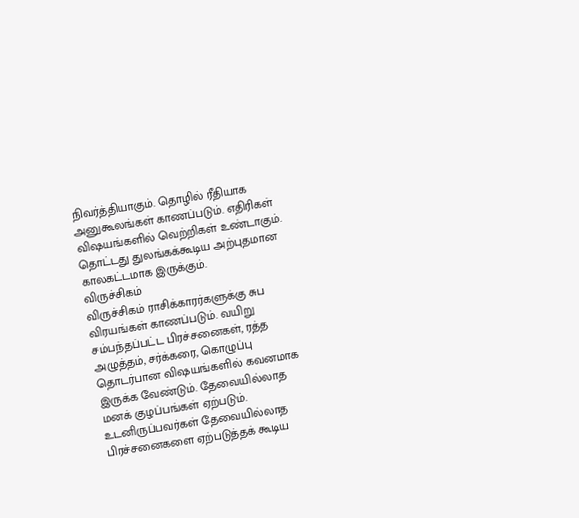நிவர்த்தியாகும். தொழில் ரீதியாக அனுகூலங்கள் காணப்படும். எதிரிகள் விஷயங்களில் வெற்றிகள் உண்டாகும். தொட்டது துலங்கக்கூடிய அற்புதமான காலகட்டமாக இருக்கும்.
விருச்சிகம்
விருச்சிகம் ராசிக்காரர்களுக்கு சுப விரயங்கள் காணப்படும். வயிறு சம்பந்தப்பட்ட பிரச்சனைகள், ரத்த அழுத்தம், சர்க்கரை, கொழுப்பு தொடர்பான விஷயங்களில் கவனமாக இருக்க வேண்டும். தேவையில்லாத மனக் குழப்பங்கள் ஏற்படும். உடனிருப்பவர்கள் தேவையில்லாத பிரச்சனைகளை ஏற்படுத்தக் கூடிய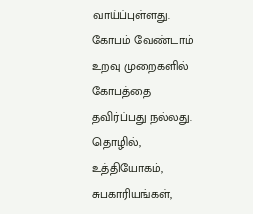வாய்ப்புள்ளது.
கோபம் வேண்டாம்
உறவு முறைகளில் கோபத்தை தவிர்ப்பது நல்லது. தொழில், உத்தியோகம், சுபகாரியங்கள்,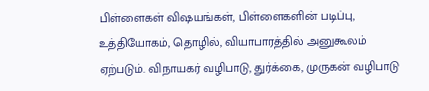பிள்ளைகள் விஷயங்கள், பிள்ளைகளின் படிப்பு, உத்தியோகம், தொழில், வியாபாரத்தில் அனுகூலம் ஏற்படும். விநாயகர் வழிபாடு, துர்க்கை, முருகன் வழிபாடு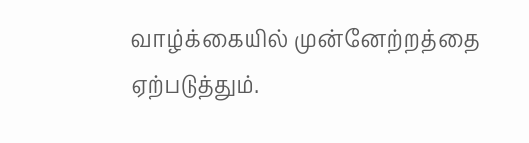வாழ்க்கையில் முன்னேற்றத்தை ஏற்படுத்தும்.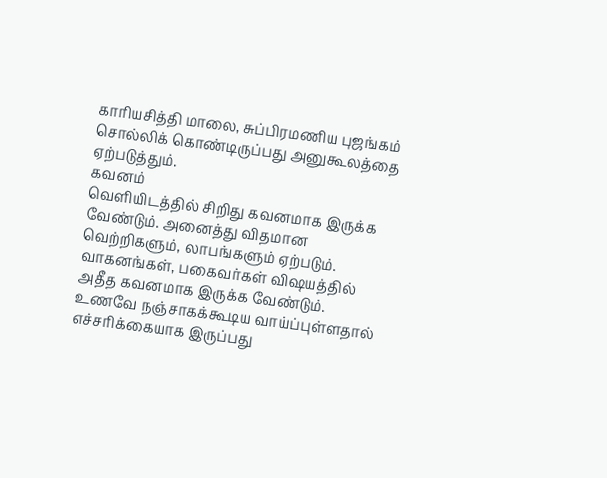காரியசித்தி மாலை, சுப்பிரமணிய புஜங்கம் சொல்லிக் கொண்டிருப்பது அனுகூலத்தை ஏற்படுத்தும்.
கவனம்
வெளியிடத்தில் சிறிது கவனமாக இருக்க வேண்டும். அனைத்து விதமான வெற்றிகளும், லாபங்களும் ஏற்படும். வாகனங்கள், பகைவர்கள் விஷயத்தில் அதீத கவனமாக இருக்க வேண்டும். உணவே நஞ்சாகக்கூடிய வாய்ப்புள்ளதால் எச்சரிக்கையாக இருப்பது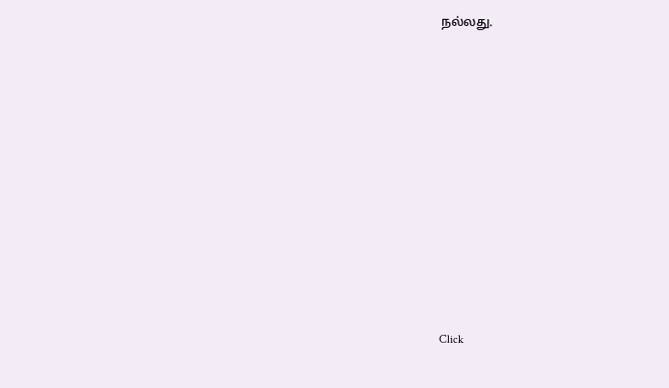நல்லது.












Click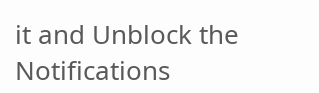it and Unblock the Notifications